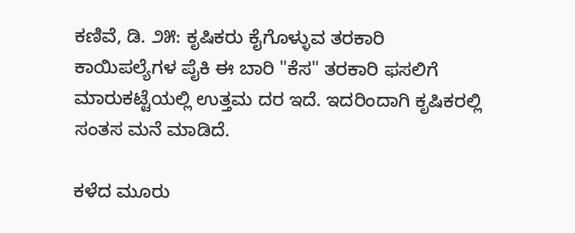ಕಣಿವೆ, ಡಿ. ೨೫: ಕೃಷಿಕರು ಕೈಗೊಳ್ಳುವ ತರಕಾರಿ ಕಾಯಿಪಲ್ಯೆಗಳ ಪೈಕಿ ಈ ಬಾರಿ "ಕೆಸ" ತರಕಾರಿ ಫಸಲಿಗೆ ಮಾರುಕಟ್ಟೆಯಲ್ಲಿ ಉತ್ತಮ ದರ ಇದೆ. ಇದರಿಂದಾಗಿ ಕೃಷಿಕರಲ್ಲಿ ಸಂತಸ ಮನೆ ಮಾಡಿದೆ.

ಕಳೆದ ಮೂರು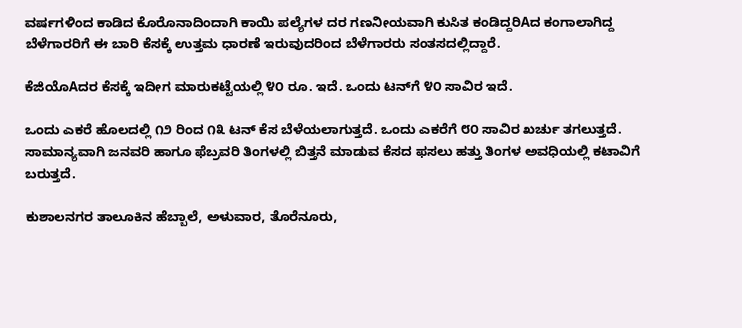ವರ್ಷಗಳಿಂದ ಕಾಡಿದ ಕೊರೊನಾದಿಂದಾಗಿ ಕಾಯಿ ಪಲ್ಯೆಗಳ ದರ ಗಣನೀಯವಾಗಿ ಕುಸಿತ ಕಂಡಿದ್ದರಿAದ ಕಂಗಾಲಾಗಿದ್ದ ಬೆಳೆಗಾರರಿಗೆ ಈ ಬಾರಿ ಕೆಸಕ್ಕೆ ಉತ್ತಮ ಧಾರಣೆ ಇರುವುದರಿಂದ ಬೆಳೆಗಾರರು ಸಂತಸದಲ್ಲಿದ್ದಾರೆ.

ಕೆಜಿಯೊAದರ ಕೆಸಕ್ಕೆ ಇದೀಗ ಮಾರುಕಟ್ಟೆಯಲ್ಲಿ ೪೦ ರೂ. ಇದೆ. ಒಂದು ಟನ್‌ಗೆ ೪೦ ಸಾವಿರ ಇದೆ.

ಒಂದು ಎಕರೆ ಹೊಲದಲ್ಲಿ ೧೨ ರಿಂದ ೧೩ ಟನ್ ಕೆಸ ಬೆಳೆಯಲಾಗುತ್ತದೆ. ಒಂದು ಎಕರೆಗೆ ೮೦ ಸಾವಿರ ಖರ್ಚು ತಗಲುತ್ತದೆ. ಸಾಮಾನ್ಯವಾಗಿ ಜನವರಿ ಹಾಗೂ ಫೆಬ್ರವರಿ ತಿಂಗಳಲ್ಲಿ ಬಿತ್ತನೆ ಮಾಡುವ ಕೆಸದ ಫಸಲು ಹತ್ತು ತಿಂಗಳ ಅವಧಿಯಲ್ಲಿ ಕಟಾವಿಗೆ ಬರುತ್ತದೆ.

ಕುಶಾಲನಗರ ತಾಲೂಕಿನ ಹೆಬ್ಬಾಲೆ, ಅಳುವಾರ, ತೊರೆನೂರು,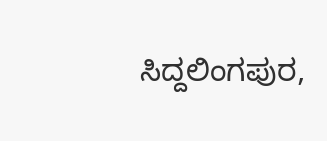ಸಿದ್ದಲಿಂಗಪುರ,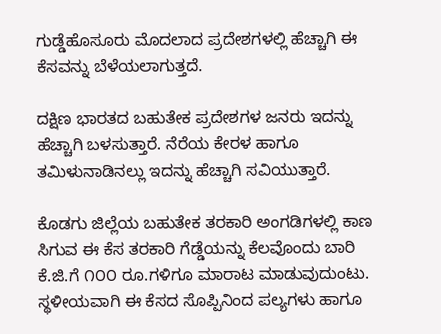ಗುಡ್ಡೆಹೊಸೂರು ಮೊದಲಾದ ಪ್ರದೇಶಗಳಲ್ಲಿ ಹೆಚ್ಚಾಗಿ ಈ ಕೆಸವನ್ನು ಬೆಳೆಯಲಾಗುತ್ತದೆ.

ದಕ್ಷಿಣ ಭಾರತದ ಬಹುತೇಕ ಪ್ರದೇಶಗಳ ಜನರು ಇದನ್ನು ಹೆಚ್ಚಾಗಿ ಬಳಸುತ್ತಾರೆ. ನೆರೆಯ ಕೇರಳ ಹಾಗೂ ತಮಿಳುನಾಡಿನಲ್ಲು ಇದನ್ನು ಹೆಚ್ಚಾಗಿ ಸವಿಯುತ್ತಾರೆ.

ಕೊಡಗು ಜಿಲ್ಲೆಯ ಬಹುತೇಕ ತರಕಾರಿ ಅಂಗಡಿಗಳಲ್ಲಿ ಕಾಣ ಸಿಗುವ ಈ ಕೆಸ ತರಕಾರಿ ಗೆಡ್ಡೆಯನ್ನು ಕೆಲವೊಂದು ಬಾರಿ ಕೆ.ಜಿ.ಗೆ ೧೦೦ ರೂ.ಗಳಿಗೂ ಮಾರಾಟ ಮಾಡುವುದುಂಟು. ಸ್ಥಳೀಯವಾಗಿ ಈ ಕೆಸದ ಸೊಪ್ಪಿನಿಂದ ಪಲ್ಯಗಳು ಹಾಗೂ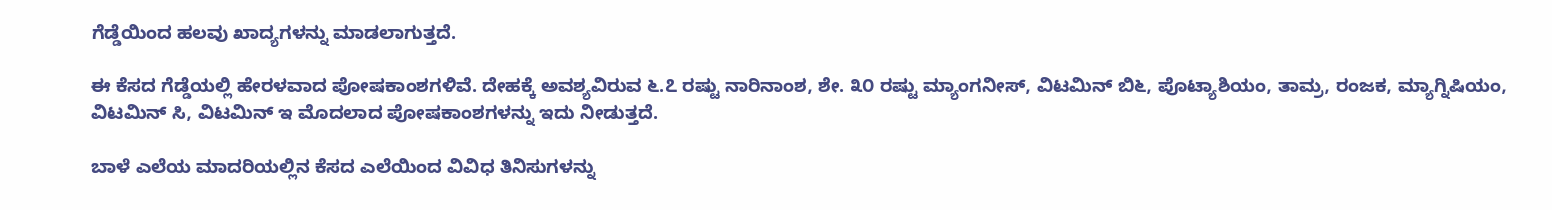ಗೆಡ್ಡೆಯಿಂದ ಹಲವು ಖಾದ್ಯಗಳನ್ನು ಮಾಡಲಾಗುತ್ತದೆ.

ಈ ಕೆಸದ ಗೆಡ್ಡೆಯಲ್ಲಿ ಹೇರಳವಾದ ಪೋಷಕಾಂಶಗಳಿವೆ. ದೇಹಕ್ಕೆ ಅವಶ್ಯವಿರುವ ೬.೭ ರಷ್ಟು ನಾರಿನಾಂಶ, ಶೇ. ೩೦ ರಷ್ಟು ಮ್ಯಾಂಗನೀಸ್, ವಿಟಮಿನ್ ಬಿ೬, ಪೊಟ್ಯಾಶಿಯಂ, ತಾಮ್ರ, ರಂಜಕ, ಮ್ಯಾಗ್ನಿಷಿಯಂ, ವಿಟಮಿನ್ ಸಿ, ವಿಟಮಿನ್ ಇ ಮೊದಲಾದ ಪೋಷಕಾಂಶಗಳನ್ನು ಇದು ನೀಡುತ್ತದೆ.

ಬಾಳೆ ಎಲೆಯ ಮಾದರಿಯಲ್ಲಿನ ಕೆಸದ ಎಲೆಯಿಂದ ವಿವಿಧ ತಿನಿಸುಗಳನ್ನು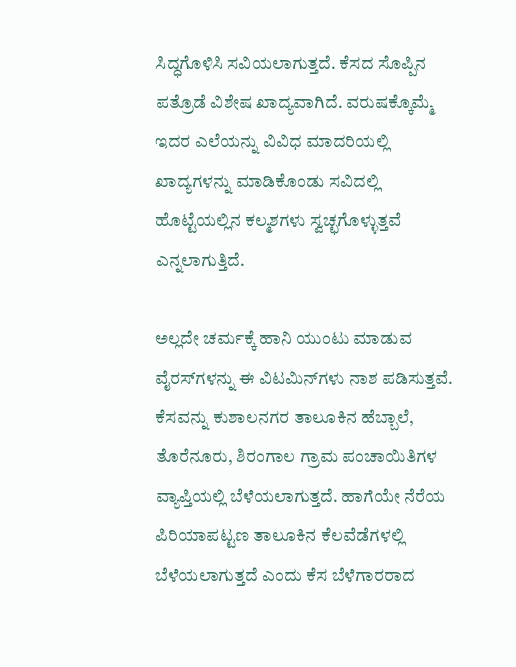ಸಿದ್ಧಗೊಳಿಸಿ ಸವಿಯಲಾಗುತ್ತದೆ. ಕೆಸದ ಸೊಪ್ಪಿನ ಪತ್ರೊಡೆ ವಿಶೇಷ ಖಾದ್ಯವಾಗಿದೆ. ವರುಷಕ್ಕೊಮ್ಮೆ ಇದರ ಎಲೆಯನ್ನು ವಿವಿಧ ಮಾದರಿಯಲ್ಲಿ ಖಾದ್ಯಗಳನ್ನು ಮಾಡಿಕೊಂಡು ಸವಿದಲ್ಲಿ ಹೊಟ್ಟೆಯಲ್ಲಿನ ಕಲ್ಮಶಗಳು ಸ್ವಚ್ಛಗೊಳ್ಳುತ್ತವೆ ಎನ್ನಲಾಗುತ್ತಿದೆ.

ಅಲ್ಲದೇ ಚರ್ಮಕ್ಕೆ ಹಾನಿ ಯುಂಟು ಮಾಡುವ ವೈರಸ್‌ಗಳನ್ನು ಈ ವಿಟಮಿನ್‌ಗಳು ನಾಶ ಪಡಿಸುತ್ತವೆ. ಕೆಸವನ್ನು ಕುಶಾಲನಗರ ತಾಲೂಕಿನ ಹೆಬ್ಬಾಲೆ, ತೊರೆನೂರು, ಶಿರಂಗಾಲ ಗ್ರಾಮ ಪಂಚಾಯಿತಿಗಳ ವ್ಯಾಪ್ತಿಯಲ್ಲಿ ಬೆಳೆಯಲಾಗುತ್ತದೆ. ಹಾಗೆಯೇ ನೆರೆಯ ಪಿರಿಯಾಪಟ್ಟಣ ತಾಲೂಕಿನ ಕೆಲವೆಡೆಗಳಲ್ಲಿ ಬೆಳೆಯಲಾಗುತ್ತದೆ ಎಂದು ಕೆಸ ಬೆಳೆಗಾರರಾದ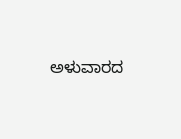ಅಳುವಾರದ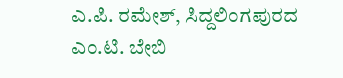ಎ.ಪಿ. ರಮೇಶ್, ಸಿದ್ದಲಿಂಗಪುರದ ಎಂ.ಟಿ. ಬೇಬಿ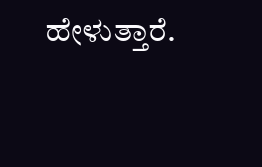ಹೇಳುತ್ತಾರೆ.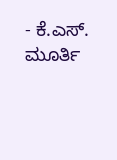- ಕೆ.ಎಸ್. ಮೂರ್ತಿ